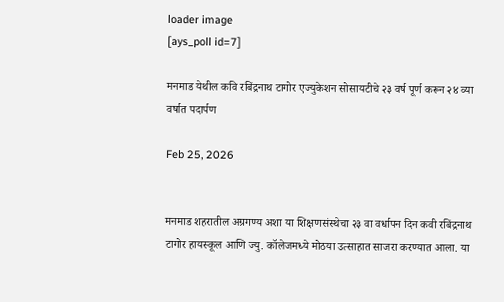loader image
[ays_poll id=7]

मनमाड येथील कवि रबिंद्रनाथ टागोर एज्युकेशन सोसायटीचे २३ वर्ष पूर्ण करून २४ व्या वर्षात पदार्पण

Feb 25, 2026


मनमाड शहरातील अग्रगण्य अशा या शिक्षणसंस्थेचा २३ वा वर्धापन दिन कवी रबिंद्रनाथ टागोर हायस्कूल आणि ज्यु. कॉलेजमध्ये मोठया उत्साहात साजरा करण्यात आला. या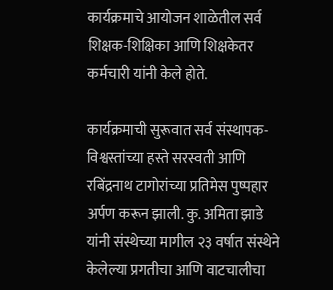कार्यक्रमाचे आयोजन शाळेतील सर्व शिक्षक-शिक्षिका आणि शिक्षकेतर कर्मचारी यांनी केले होते.

कार्यक्रमाची सुरूवात सर्व संस्थापक-विश्वस्तांच्या हस्ते सरस्वती आणि रबिंद्रनाथ टागोरांच्या प्रतिमेस पुष्पहार अर्पण करून झाली. कु. अमिता झाडे यांनी संस्थेच्या मागील २३ वर्षात संस्थेने केलेल्या प्रगतीचा आणि वाटचालीचा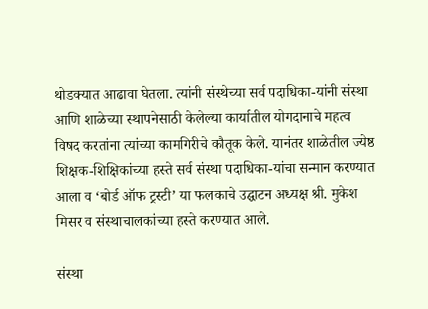थोडक्यात आढावा घेतला. त्यांनी संस्थेच्या सर्व पदाधिका-यांनी संस्था आणि शाळेच्या स्थापनेसाठी केलेल्या कार्यातील योगदानाचे महत्व विषद करतांना त्यांच्या कामगिरीचे कौतूक केले. यानंतर शाळेतील ज्येष्ठ शिक्षक-शिक्षिकांच्या हस्ते सर्व संस्था पदाधिका-यांचा सन्मान करण्यात आला व ‘बोर्ड ऑफ ट्रस्टी’ या फलकाचे उद्घाटन अध्यक्ष श्री. मुकेश मिसर व संस्थाचालकांच्या हस्ते करण्यात आले.

संस्था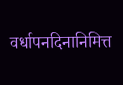वर्धापनदिनानिमित्त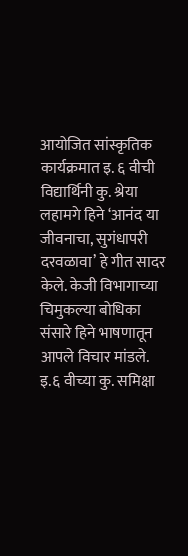आयोजित सांस्कृतिक कार्यक्रमात इ. ६ वीची विद्यार्थिनी कु. श्रेया लहामगे हिने ‘आनंद या जीवनाचा, सुगंधापरी दरवळावा’ हे गीत सादर केले. केजी विभागाच्या चिमुकल्या बोधिका संसारे हिने भाषणातून आपले विचार मांडले. इ.६ वीच्या कु. समिक्षा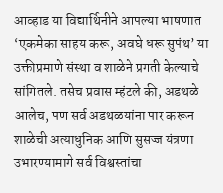आव्हाड या विद्यार्थिनीने आपल्या भाषणात ‘एकमेका साहय करू, अवघे धरू सुपंथ’ या उक्तीप्रमाणे संस्था व शाळेने प्रगती केल्याचे सांगितले. तसेच प्रवास म्हंटले की, अडथळे आलेच, पण सर्व अडथळयांना पार करून शाळेची अत्याधुनिक आणि सुसज्ज यंत्रणा उभारण्यामागे सर्व विश्वस्तांचा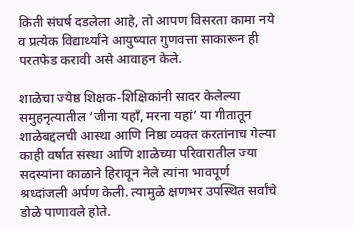किती संघर्ष दडलेला आहे, तो आपण विसरता कामा नये व प्रत्येक विद्यार्थ्यांने आयुष्यात गुणवत्ता साकारून ही परतफेड करावी असे आवाहन केले.

शाळेचा ज्येष्ठ शिक्षक-शिक्षिकांनी सादर केलेल्या समुहनृत्यातील ‘जीना यहाँ, मरना यहां’ या गीतातून शाळेबद्दलची आस्था आणि निष्ठा व्यक्त करतांनाच गेल्या काही वर्षात संस्था आणि शाळेच्या परिवारातील ज्या सदस्यांना काळाने हिरावून नेले त्यांना भावपूर्ण श्रध्दांजली अर्पण केली. त्यामुळे क्षणभर उपस्थित सर्वांचे डोळे पाणावले होते.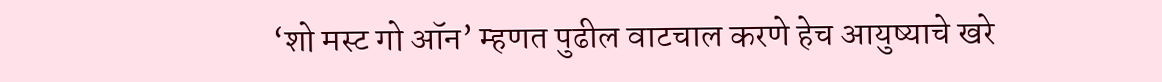‘शो मस्ट गो ऑन’ म्हणत पुढील वाटचाल करणे हेच आयुष्याचे खरे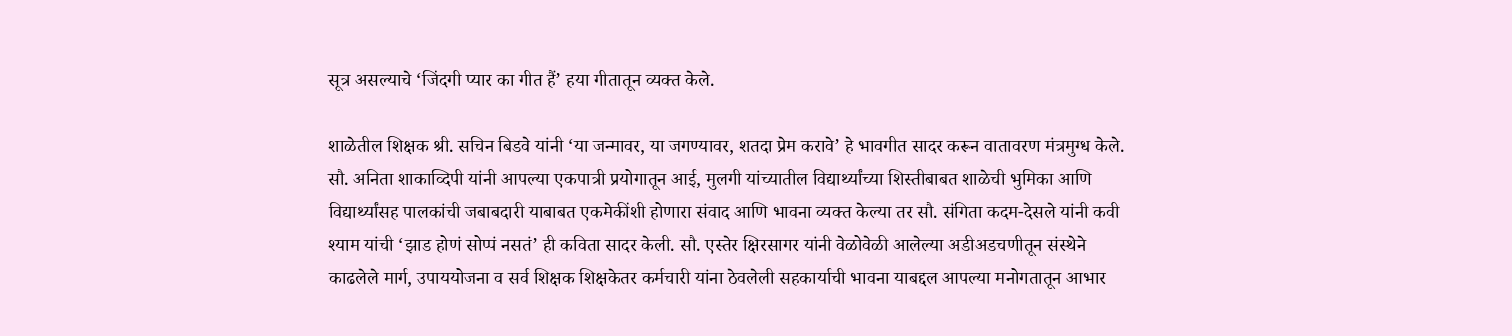सूत्र असल्याचे ‘जिंदगी प्यार का गीत हैं’ हया गीतातून व्यक्त केले.

शाळेतील शिक्षक श्री. सचिन बिडवे यांनी ‘या जन्मावर, या जगण्यावर, शतदा प्रेम करावे’ हे भावगीत सादर करून वातावरण मंत्रमुग्ध केले. सौ. अनिता शाकाव्दिपी यांनी आपल्या एकपात्री प्रयोगातून आई, मुलगी यांच्यातील विद्यार्थ्यांच्या शिस्तीबाबत शाळेची भुमिका आणि विद्यार्थ्यांसह पालकांची जबाबदारी याबाबत एकमेकींशी होणारा संवाद आणि भावना व्यक्त केल्या तर सौ. संगिता कदम-देसले यांनी कवी श्याम यांची ‘झाड होणं सोप्पं नसतं’ ही कविता सादर केली. सौ. एस्तेर क्षिरसागर यांनी वेळोवेळी आलेल्या अडीअडचणीतून संस्थेने काढलेले मार्ग, उपाययोजना व सर्व शिक्षक शिक्षकेतर कर्मचारी यांना ठेवलेली सहकार्याची भावना याबद्दल आपल्या मनोगतातून आभार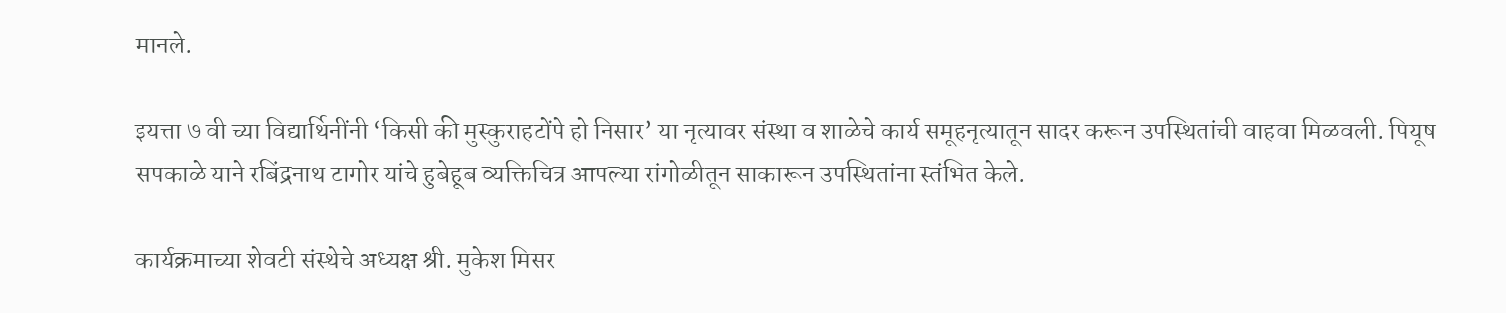मानले.

इयत्ता ७ वी च्या विद्यार्थिनींनी ‘किसी की मुस्कुराहटोंपे हो निसार’ या नृत्यावर संस्था व शाळेचे कार्य समूहनृत्यातून सादर करून उपस्थितांची वाहवा मिळवली. पियूष सपकाळे याने रबिंद्रनाथ टागोर यांचे हुबेहूब व्यक्तिचित्र आपल्या रांगोळीतून साकारून उपस्थितांना स्तंभित केले.

कार्यक्रमाच्या शेवटी संस्थेचे अध्यक्ष श्री. मुकेश मिसर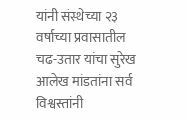यांनी संस्थेच्या २३ वर्षाच्या प्रवासातील चढ-उतार यांचा सुरेख आलेख मांडतांना सर्व विश्वस्तांनी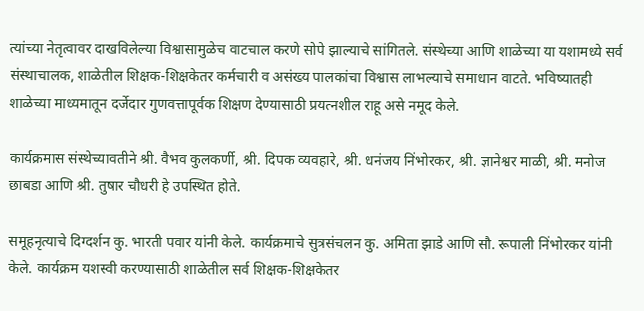त्यांच्या नेतृत्वावर दाखविलेल्या विश्वासामुळेच वाटचाल करणे सोपे झाल्याचे सांगितले. संस्थेच्या आणि शाळेच्या या यशामध्ये सर्व संस्थाचालक, शाळेतील शिक्षक-शिक्षकेतर कर्मचारी व असंख्य पालकांचा विश्वास लाभल्याचे समाधान वाटते. भविष्यातही शाळेच्या माध्यमातून दर्जेदार गुणवत्तापूर्वक शिक्षण देण्यासाठी प्रयत्नशील राहू असे नमूद केले.

कार्यक्रमास संस्थेच्यावतीने श्री. वैभव कुलकर्णी, श्री. दिपक व्यवहारे, श्री. धनंजय निंभोरकर, श्री. ज्ञानेश्वर माळी, श्री. मनोज छाबडा आणि श्री. तुषार चौधरी हे उपस्थित होते.

समूहनृत्याचे दिग्दर्शन कु. भारती पवार यांनी केले. कार्यक्रमाचे सुत्रसंचलन कु. अमिता झाडे आणि सौ. रूपाली निंभोरकर यांनी केले. कार्यक्रम यशस्वी करण्यासाठी शाळेतील सर्व शिक्षक-शिक्षकेतर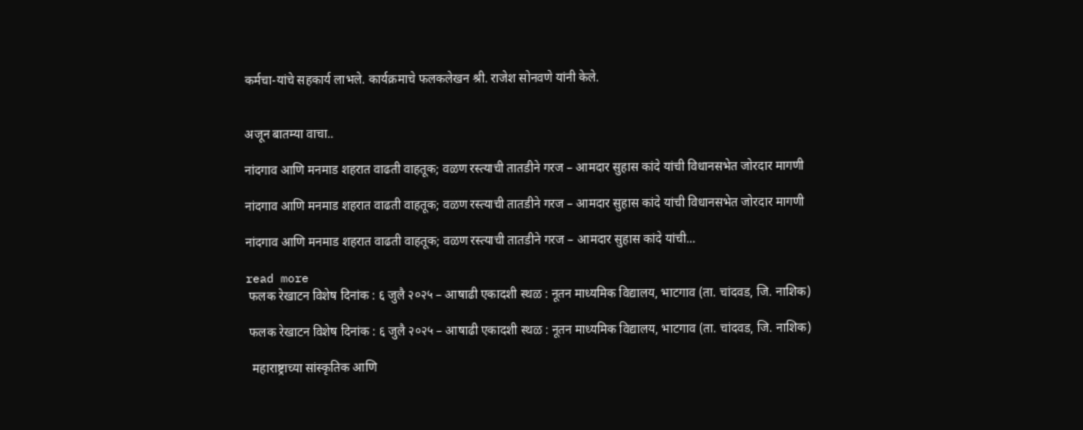कर्मचा-यांचे सहकार्य लाभले. कार्यक्रमाचे फलकलेखन श्री. राजेश सोनवणे यांनी केले.


अजून बातम्या वाचा..

नांदगाव आणि मनमाड शहरात वाढती वाहतूक; वळण रस्त्याची तातडीने गरज – आमदार सुहास कांदे यांची विधानसभेत जोरदार मागणी

नांदगाव आणि मनमाड शहरात वाढती वाहतूक; वळण रस्त्याची तातडीने गरज – आमदार सुहास कांदे यांची विधानसभेत जोरदार मागणी

नांदगाव आणि मनमाड शहरात वाढती वाहतूक; वळण रस्त्याची तातडीने गरज – आमदार सुहास कांदे यांची...

read more
 फलक रेखाटन विशेष दिनांक : ६ जुलै २०२५ – आषाढी एकादशी स्थळ : नूतन माध्यमिक विद्यालय, भाटगाव (ता. चांदवड, जि. नाशिक)

 फलक रेखाटन विशेष दिनांक : ६ जुलै २०२५ – आषाढी एकादशी स्थळ : नूतन माध्यमिक विद्यालय, भाटगाव (ता. चांदवड, जि. नाशिक)

  महाराष्ट्राच्या सांस्कृतिक आणि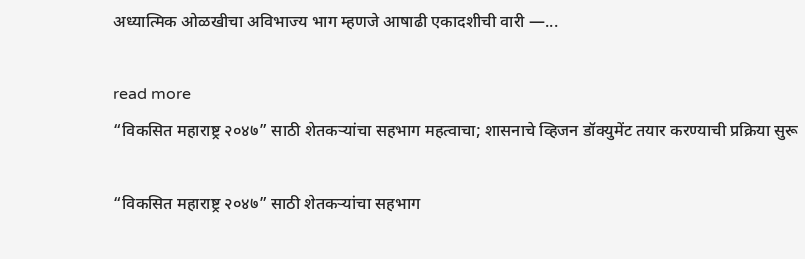अध्यात्मिक ओळखीचा अविभाज्य भाग म्हणजे आषाढी एकादशीची वारी —...

read more
“विकसित महाराष्ट्र २०४७” साठी शेतकऱ्यांचा सहभाग महत्वाचा; शासनाचे व्हिजन डॉक्युमेंट तयार करण्याची प्रक्रिया सुरू

“विकसित महाराष्ट्र २०४७” साठी शेतकऱ्यांचा सहभाग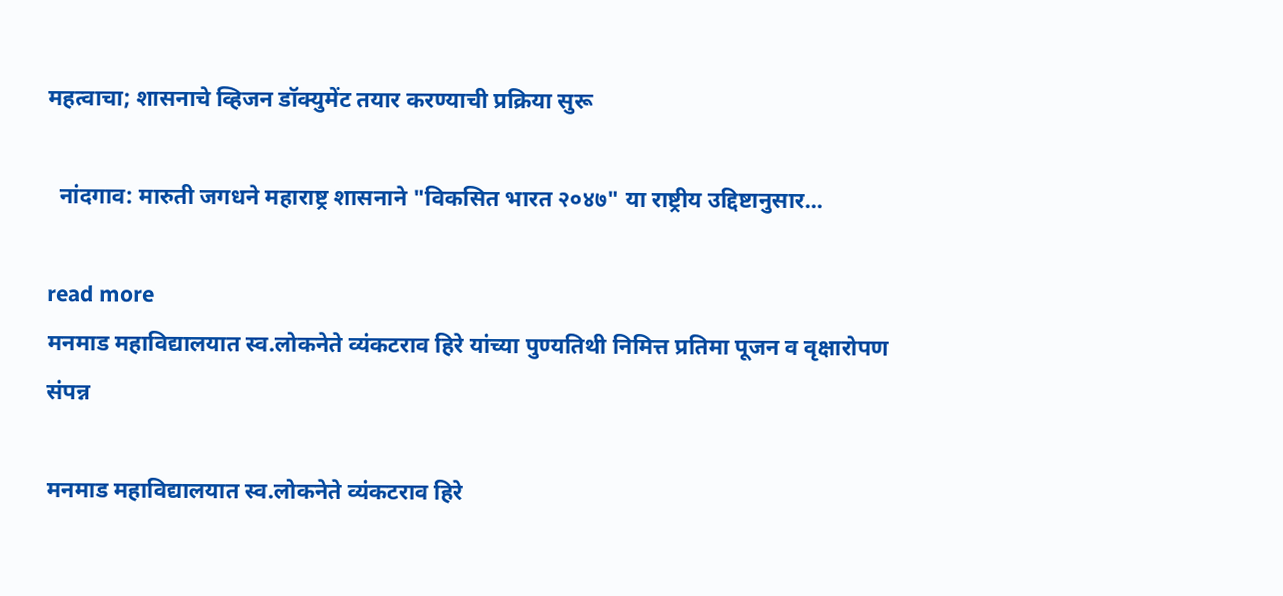महत्वाचा; शासनाचे व्हिजन डॉक्युमेंट तयार करण्याची प्रक्रिया सुरू

  नांदगाव: मारुती जगधने महाराष्ट्र शासनाने "विकसित भारत २०४७" या राष्ट्रीय उद्दिष्टानुसार...

read more
मनमाड महाविद्यालयात स्व.लोकनेते व्यंकटराव हिरे यांच्या पुण्यतिथी निमित्त प्रतिमा पूजन व वृक्षारोपण संपन्न

मनमाड महाविद्यालयात स्व.लोकनेते व्यंकटराव हिरे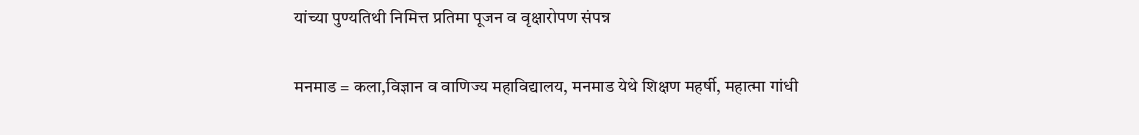यांच्या पुण्यतिथी निमित्त प्रतिमा पूजन व वृक्षारोपण संपन्न

मनमाड = कला,विज्ञान व वाणिज्य महाविद्यालय, मनमाड येथे शिक्षण महर्षी, महात्मा गांधी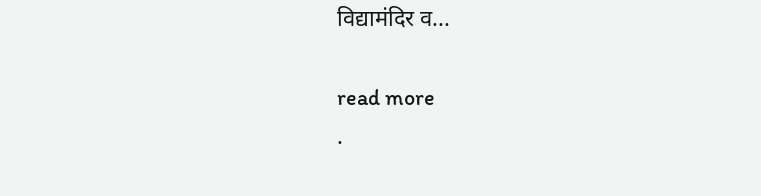विद्यामंदिर व...

read more
.